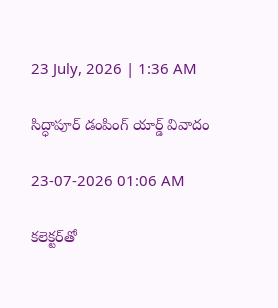23 July, 2026 | 1:36 AM

సిద్ధాపూర్ డంపింగ్ యార్డ్ వివాదం

23-07-2026 01:06 AM

కలెక్టర్‌తో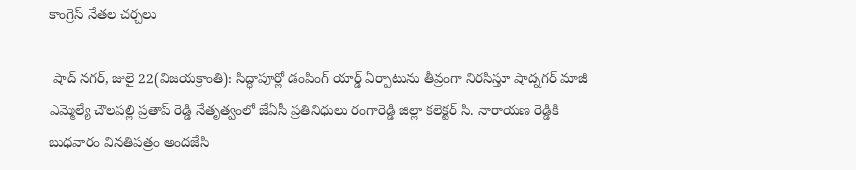కాంగ్రెస్ నేతల చర్చలు

 షాద్ నగర్, జులై 22(విజయక్రాంతి): సిద్ధాపూర్లో డంపింగ్ యార్డ్ ఏర్పాటును తీవ్రంగా నిరసిస్తూ షాద్నగర్ మాజీ ఎమ్మెల్యే చౌలపల్లి ప్రతాప్ రెడ్డి నేతృత్వంలో జేఏసీ ప్రతినిధులు రంగారెడ్డి జిల్లా కలెక్టర్ సి. నారాయణ రెడ్డికి  బుధవారం వినతిపత్రం అందజేసి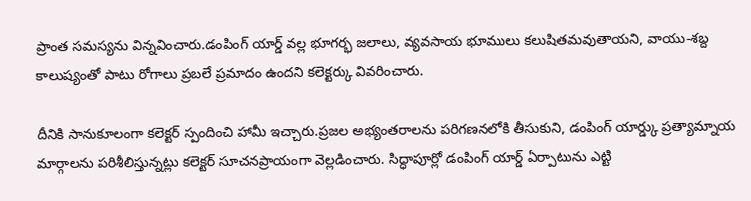ప్రాంత సమస్యను విన్నవించారు.డంపింగ్ యార్డ్ వల్ల భూగర్భ జలాలు, వ్యవసాయ భూములు కలుషితమవుతాయని, వాయు-శబ్ద కాలుష్యంతో పాటు రోగాలు ప్రబలే ప్రమాదం ఉందని కలెక్టర్కు వివరించారు.

దీనికి సానుకూలంగా కలెక్టర్ స్పందించి హామీ ఇచ్చారు.ప్రజల అభ్యంతరాలను పరిగణనలోకి తీసుకుని, డంపింగ్ యార్డ్కు ప్రత్యామ్నాయ మార్గాలను పరిశీలిస్తున్నట్లు కలెక్టర్ సూచనప్రాయంగా వెల్లడించారు. సిద్ధాపూర్లో డంపింగ్ యార్డ్ ఏర్పాటును ఎట్టి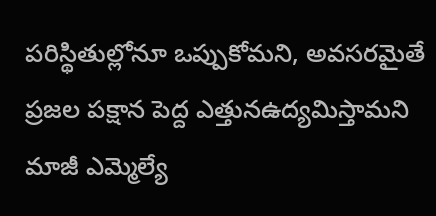పరిస్థితుల్లోనూ ఒప్పుకోమని, అవసరమైతే ప్రజల పక్షాన పెద్ద ఎత్తునఉద్యమిస్తామని మాజీ ఎమ్మెల్యే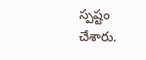స్పష్టం చేశారు.